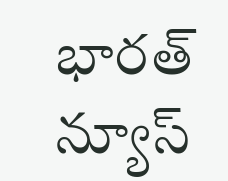భారత్ న్యూస్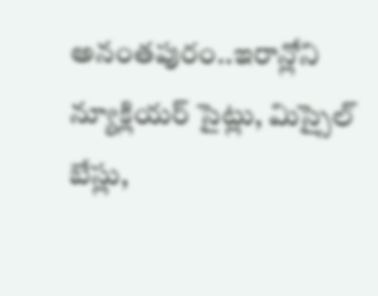అనంతపురం..ఇరాన్లోని న్యూక్లియర్ సైట్లు, మిస్సైల్ బేస్లు,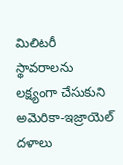మిలిటరీ స్థావరాలను లక్ష్యంగా చేసుకుని అమెరికా-ఇజ్రాయెల్ దళాలు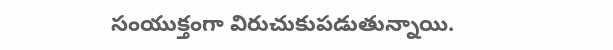సంయుక్తంగా విరుచుకుపడుతున్నాయి.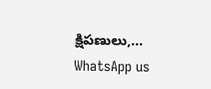క్షిపణులు,…
WhatsApp us